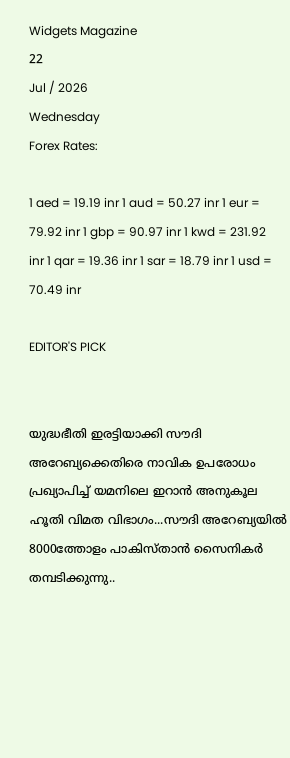Widgets Magazine
22
Jul / 2026
Wednesday
Forex Rates:

1 aed = 19.19 inr 1 aud = 50.27 inr 1 eur = 79.92 inr 1 gbp = 90.97 inr 1 kwd = 231.92 inr 1 qar = 19.36 inr 1 sar = 18.79 inr 1 usd = 70.49 inr

EDITOR'S PICK


യുദ്ധഭീതി ഇരട്ടിയാക്കി സൗദി അറേബ്യക്കെതിരെ നാവിക ഉപരോധം പ്രഖ്യാപിച്ച് യമനിലെ ഇറാൻ അനുകൂല ഹൂതി വിമത വിഭാഗം...സൗദി അറേബ്യയില്‍ 8000ത്തോളം പാകിസ്താന്‍ സൈനികര്‍ തമ്പടിക്കുന്നു..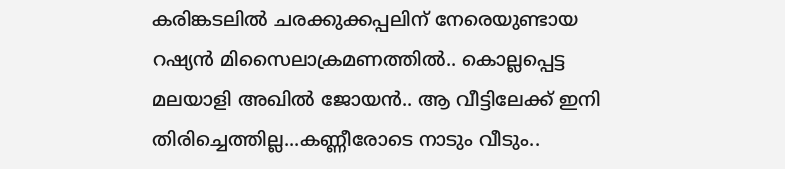കരിങ്കടലിൽ ചരക്കുക്കപ്പലിന് നേരെയുണ്ടായ റഷ്യൻ മിസൈലാക്രമണത്തിൽ.. കൊല്ലപ്പെട്ട മലയാളി അഖില്‍ ജോയന്‍.. ആ വീട്ടിലേക്ക് ഇനി തിരിച്ചെത്തില്ല...കണ്ണീരോടെ നാടും വീടും..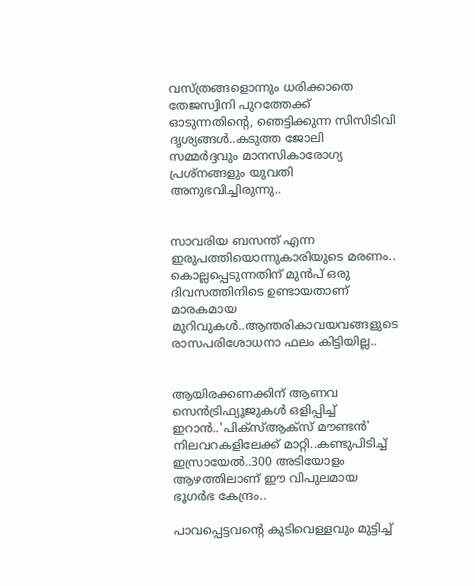വസ്ത്രങ്ങളൊന്നും ധരിക്കാതെ തേജസ്വിനി പുറത്തേക്ക് ഓടുന്നതിന്റെ, ഞെട്ടിക്കുന്ന സിസിടിവി ദൃശ്യങ്ങൾ..കടുത്ത ജോലി സമ്മർദ്ദവും മാനസികാരോഗ്യ പ്രശ്നങ്ങളും യുവതി അനുഭവിച്ചിരുന്നു..


സാവരിയ ബസന്ത് എന്ന ഇരുപത്തിയൊന്നുകാരിയുടെ മരണം.. കൊല്ലപ്പെടുന്നതിന് മുൻപ് ഒരു ദിവസത്തിനിടെ ഉണ്ടായതാണ് മാരകമായ മുറിവുകൾ..ആന്തരികാവയവങ്ങളുടെ രാസപരിശോധനാ ഫലം കിട്ടിയില്ല..


ആയിരക്കണക്കിന് ആണവ സെന്‍ട്രിഫ്യൂജുകള്‍ ഒളിപ്പിച്ച് ഇറാൻ..'പിക്സ്ആക്സ് മൗണ്ടന്‍' നിലവറകളിലേക്ക് മാറ്റി..കണ്ടുപിടിച്ച് ഇസ്രായേൽ..300 അടിയോളം ആഴത്തിലാണ് ഈ വിപുലമായ ഭൂഗര്‍ഭ കേന്ദ്രം..

പാവപ്പെട്ടവന്റെ കുടിവെള്ളവും മുട്ടിച്ച്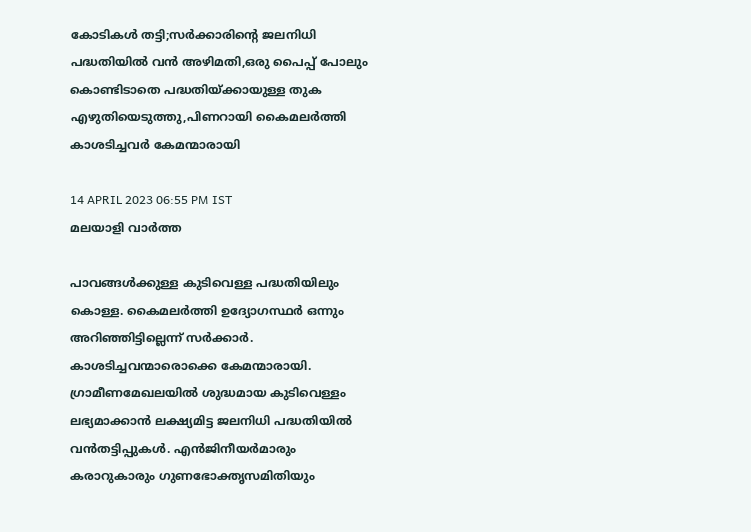കോടികള്‍ തട്ടി;സര്‍ക്കാരിന്റെ ജലനിധി പദ്ധതിയില്‍ വന്‍ അഴിമതി,ഒരു പൈപ്പ് പോലും കൊണ്ടിടാതെ പദ്ധതിയ്ക്കായുള്ള തുക എഴുതിയെടുത്തു,പിണറായി കൈമലര്‍ത്തി കാശടിച്ചവര്‍ കേമന്മാരായി

14 APRIL 2023 06:55 PM IST
മലയാളി വാര്‍ത്ത

പാവങ്ങള്‍ക്കുള്ള കുടിവെള്ള പദ്ധതിയിലും കൊള്ള. കൈമലര്‍ത്തി ഉദ്യോഗസ്ഥര്‍ ഒന്നും അറിഞ്ഞിട്ടില്ലെന്ന് സര്‍ക്കാര്‍. കാശടിച്ചവന്മാരൊക്കെ കേമന്മാരായി. ഗ്രാമീണമേഖലയില്‍ ശുദ്ധമായ കുടിവെള്ളം ലഭ്യമാക്കാന്‍ ലക്ഷ്യമിട്ട ജലനിധി പദ്ധതിയില്‍ വന്‍തട്ടിപ്പുകള്‍. എന്‍ജിനീയര്‍മാരും കരാറുകാരും ഗുണഭോക്തൃസമിതിയും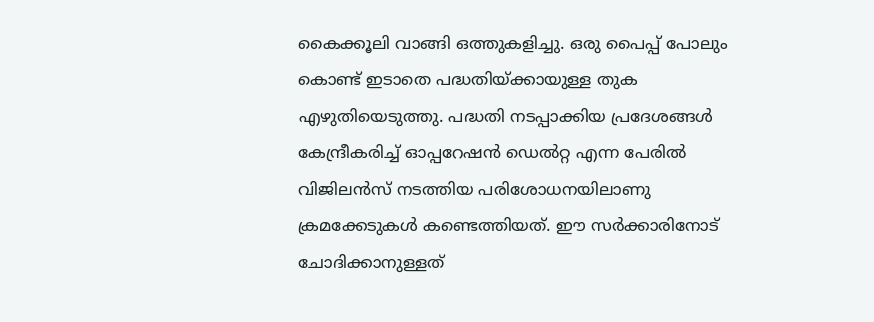കൈക്കൂലി വാങ്ങി ഒത്തുകളിച്ചു. ഒരു പൈപ്പ് പോലും കൊണ്ട് ഇടാതെ പദ്ധതിയ്ക്കായുള്ള തുക എഴുതിയെടുത്തു. പദ്ധതി നടപ്പാക്കിയ പ്രദേശങ്ങള്‍ കേന്ദ്രീകരിച്ച് ഓപ്പറേഷന്‍ ഡെല്‍റ്റ എന്ന പേരില്‍ വിജിലന്‍സ് നടത്തിയ പരിശോധനയിലാണു ക്രമക്കേടുകള്‍ കണ്ടെത്തിയത്. ഈ സര്‍ക്കാരിനോട് ചോദിക്കാനുള്ളത്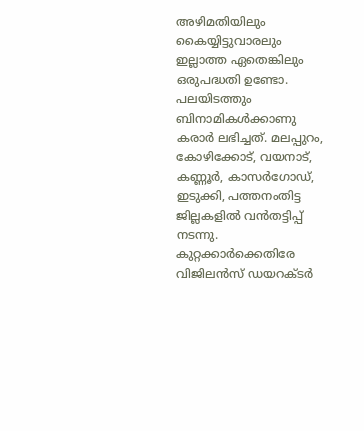അഴിമതിയിലും കൈയ്യിട്ടുവാരലും ഇല്ലാത്ത ഏതെങ്കിലും ഒരുപദ്ധതി ഉണ്ടോ. പലയിടത്തും ബിനാമികള്‍ക്കാണു കരാര്‍ ലഭിച്ചത്. മലപ്പുറം, കോഴിക്കോട്, വയനാട്, കണ്ണൂര്‍, കാസര്‍ഗോഡ്, ഇടുക്കി, പത്തനംതിട്ട ജില്ലകളില്‍ വന്‍തട്ടിപ്പ് നടന്നു. കുറ്റക്കാര്‍ക്കെതിരേ വിജിലന്‍സ് ഡയറക്ടര്‍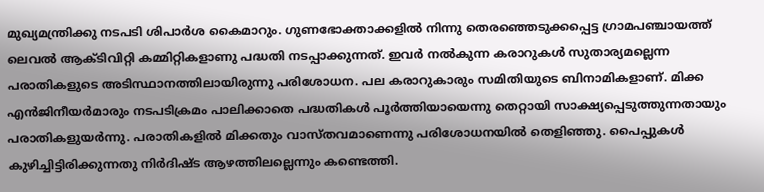മുഖ്യമന്ത്രിക്കു നടപടി ശിപാര്‍ശ കൈമാറും. ഗുണഭോക്താക്കളില്‍ നിന്നു തെരഞ്ഞെടുക്കപ്പെട്ട ഗ്രാമപഞ്ചായത്ത് ലെവല്‍ ആക്ടിവിറ്റി കമ്മിറ്റികളാണു പദ്ധതി നടപ്പാക്കുന്നത്. ഇവര്‍ നല്‍കുന്ന കരാറുകള്‍ സുതാര്യമല്ലെന്ന പരാതികളുടെ അടിസ്ഥാനത്തിലായിരുന്നു പരിശോധന. പല കരാറുകാരും സമിതിയുടെ ബിനാമികളാണ്. മിക്ക എന്‍ജിനീയര്‍മാരും നടപടിക്രമം പാലിക്കാതെ പദ്ധതികള്‍ പൂര്‍ത്തിയായെന്നു തെറ്റായി സാക്ഷ്യപ്പെടുത്തുന്നതായും പരാതികളുയര്‍ന്നു. പരാതികളില്‍ മിക്കതും വാസ്തവമാണെന്നു പരിശോധനയില്‍ തെളിഞ്ഞു. പൈപ്പുകള്‍ കുഴിച്ചിട്ടിരിക്കുന്നതു നിര്‍ദിഷ്ട ആഴത്തിലല്ലെന്നും കണ്ടെത്തി.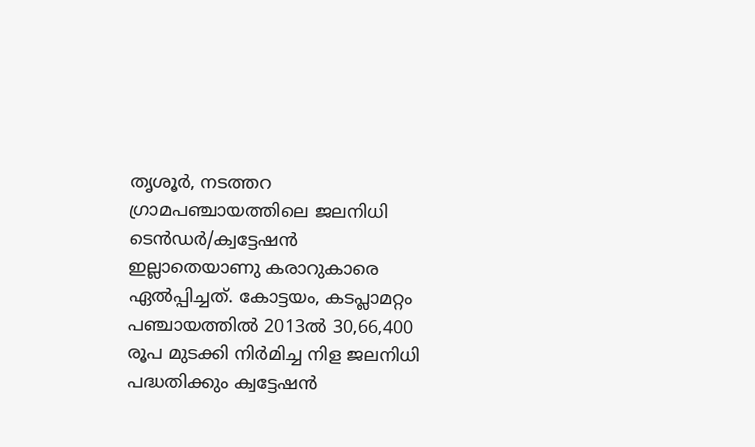തൃശൂര്‍, നടത്തറ ഗ്രാമപഞ്ചായത്തിലെ ജലനിധി ടെന്‍ഡര്‍/ക്വട്ടേഷന്‍ ഇല്ലാതെയാണു കരാറുകാരെ ഏല്‍പ്പിച്ചത്. കോട്ടയം, കടപ്ലാമറ്റം പഞ്ചായത്തില്‍ 2013ല്‍ 30,66,400 രൂപ മുടക്കി നിര്‍മിച്ച നിള ജലനിധി പദ്ധതിക്കും ക്വട്ടേഷന്‍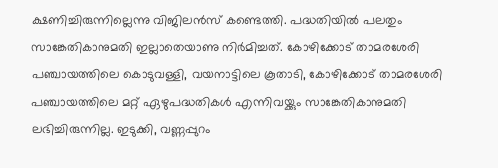ക്ഷണിച്ചിരുന്നില്ലെന്നു വിജിലന്‍സ് കണ്ടെത്തി. പദ്ധതിയില്‍ പലതും സാങ്കേതികാനുമതി ഇല്ലാതെയാണു നിര്‍മിച്ചത്. കോഴിക്കോട് താമരശേരി പഞ്ചായത്തിലെ കൊടുവള്ളി, വയനാട്ടിലെ കൂതാടി, കോഴിക്കോട് താമരശേരി പഞ്ചായത്തിലെ മറ്റ് ഏഴുപദ്ധതികള്‍ എന്നിവയ്ക്കും സാങ്കേതികാനുമതി ലഭിച്ചിരുന്നില്ല. ഇടുക്കി, വണ്ണപ്പുറം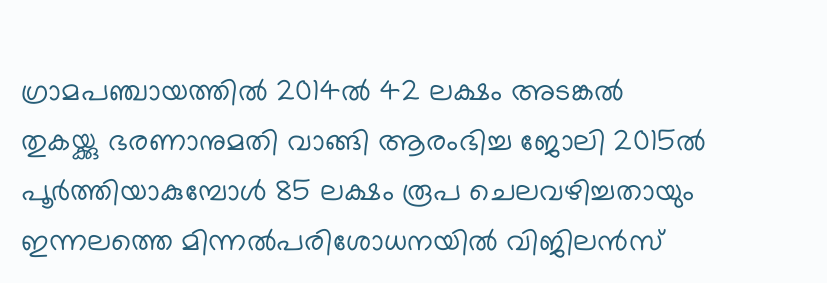ഗ്രാമപഞ്ചായത്തില്‍ 2014ല്‍ 42 ലക്ഷം അടങ്കല്‍ തുകയ്ക്കു ഭരണാനുമതി വാങ്ങി ആരംഭിച്ച ജോലി 2015ല്‍ പൂര്‍ത്തിയാകുമ്പോള്‍ 85 ലക്ഷം രൂപ ചെലവഴിച്ചതായും ഇന്നലത്തെ മിന്നല്‍പരിശോധനയില്‍ വിജിലന്‍സ്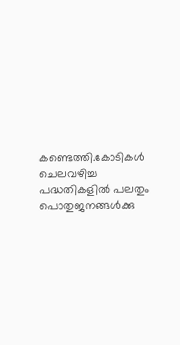കണ്ടെത്തി.കോടികള്‍ ചെലവഴിച്ച പദ്ധതികളില്‍ പലതും പൊതുജനങ്ങള്‍ക്കു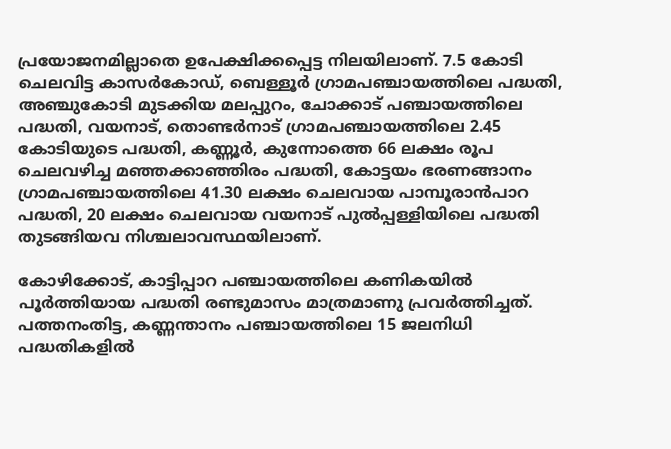പ്രയോജനമില്ലാതെ ഉപേക്ഷിക്കപ്പെട്ട നിലയിലാണ്. 7.5 കോടി ചെലവിട്ട കാസര്‍കോഡ്, ബെള്ളൂര്‍ ഗ്രാമപഞ്ചായത്തിലെ പദ്ധതി, അഞ്ചുകോടി മുടക്കിയ മലപ്പുറം, ചോക്കാട് പഞ്ചായത്തിലെ പദ്ധതി, വയനാട്, തൊണ്ടര്‍നാട് ഗ്രാമപഞ്ചായത്തിലെ 2.45 കോടിയുടെ പദ്ധതി, കണ്ണൂര്‍, കുന്നോത്തെ 66 ലക്ഷം രൂപ ചെലവഴിച്ച മഞ്ഞക്കാഞ്ഞിരം പദ്ധതി, കോട്ടയം ഭരണങ്ങാനം ഗ്രാമപഞ്ചായത്തിലെ 41.30 ലക്ഷം ചെലവായ പാമ്പൂരാന്‍പാറ പദ്ധതി, 20 ലക്ഷം ചെലവായ വയനാട് പുല്‍പ്പള്ളിയിലെ പദ്ധതി തുടങ്ങിയവ നിശ്ചലാവസ്ഥയിലാണ്.

കോഴിക്കോട്, കാട്ടിപ്പാറ പഞ്ചായത്തിലെ കണികയില്‍ പൂര്‍ത്തിയായ പദ്ധതി രണ്ടുമാസം മാത്രമാണു പ്രവര്‍ത്തിച്ചത്. പത്തനംതിട്ട, കണ്ണന്താനം പഞ്ചായത്തിലെ 15 ജലനിധി പദ്ധതികളില്‍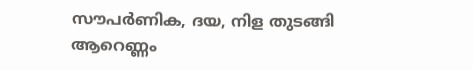സൗപര്‍ണിക, ദയ, നിള തുടങ്ങി ആറെണ്ണം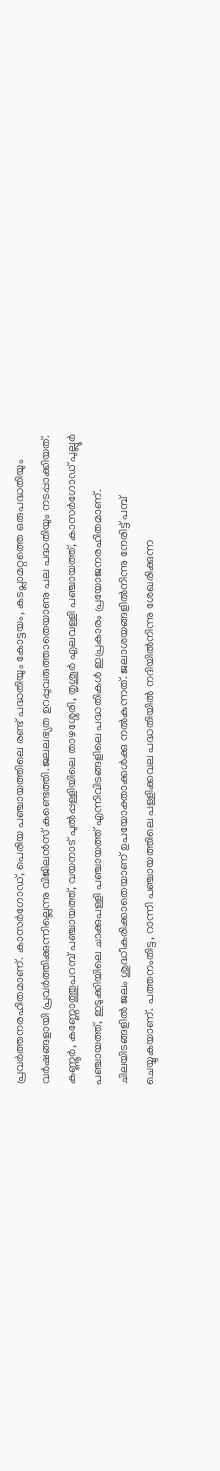പ്രവര്‍ത്തനരഹിതമാണ്. കാസര്‍ഗോഡ്, പെരിയ പഞ്ചായത്തിലെ രണ്ട് പദ്ധതിയും കോട്ടയം, കടപ്ലാമറ്റത്തെ ഒരുപദ്ധതിയും വര്‍ഷങ്ങളായി പ്രവര്‍ത്തിക്കുന്നില്ലെന്നു വിജിലന്‍സ് കണ്ടെത്തി.ജലലഭ്യത ഉറപ്പുവരുത്താതെയാണു പല പദ്ധതിയും നടപ്പാക്കിയത്. കണ്ണൂര്‍, കണ്ണോത്തുപറമ്പ് പഞ്ചായത്ത്, വയനാട് പുല്‍പ്പള്ളിയിലെ താഴശ്ശേരി, തൃശൂര്‍ എലവള്ളി പഞ്ചായത്ത്, കാസര്‍ഗോഡ് പുല്ലൂര്‍ പഞ്ചായത്ത്, ഇടുക്കിയിലെ ചാക്കുപള്ളി പഞ്ചായത്ത് എന്നിവിടങ്ങളിലെ പദ്ധതികള്‍ ഇപ്രകാരം പ്രയോജനരഹിതമാണ്. ചിലയിടങ്ങളില്‍ ജലം ശുദ്ധീകരിക്കാതെയാണ് ഉപയോക്താക്കള്‍ക്കു നല്‍കുന്നത്. ജലാശയങ്ങളില്‍നിന്നു നേരിട്ട് പമ്പ് ചെയ്യുകയാണ്. പത്തനംതിട്ട, റാന്നി പഞ്ചായത്തിലെ പള്ളിക്കവല പദ്ധതിയില്‍ നദിയില്‍നിന്നു ശേഖരിക്കുന്ന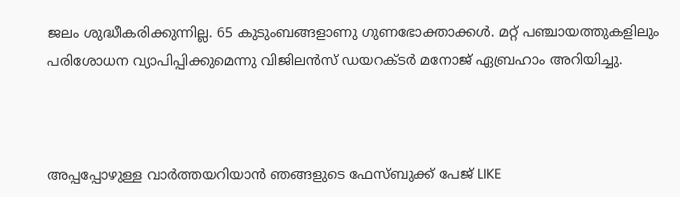ജലം ശുദ്ധീകരിക്കുന്നില്ല. 65 കുടുംബങ്ങളാണു ഗുണഭോക്താക്കള്‍. മറ്റ് പഞ്ചായത്തുകളിലും പരിശോധന വ്യാപിപ്പിക്കുമെന്നു വിജിലന്‍സ് ഡയറക്ടര്‍ മനോജ് ഏബ്രഹാം അറിയിച്ചു.



അപ്പപ്പോഴുള്ള വാര്‍ത്തയറിയാന്‍ ഞങ്ങളുടെ ഫേസ്‌ബുക്ക്‌ പേജ് LIKE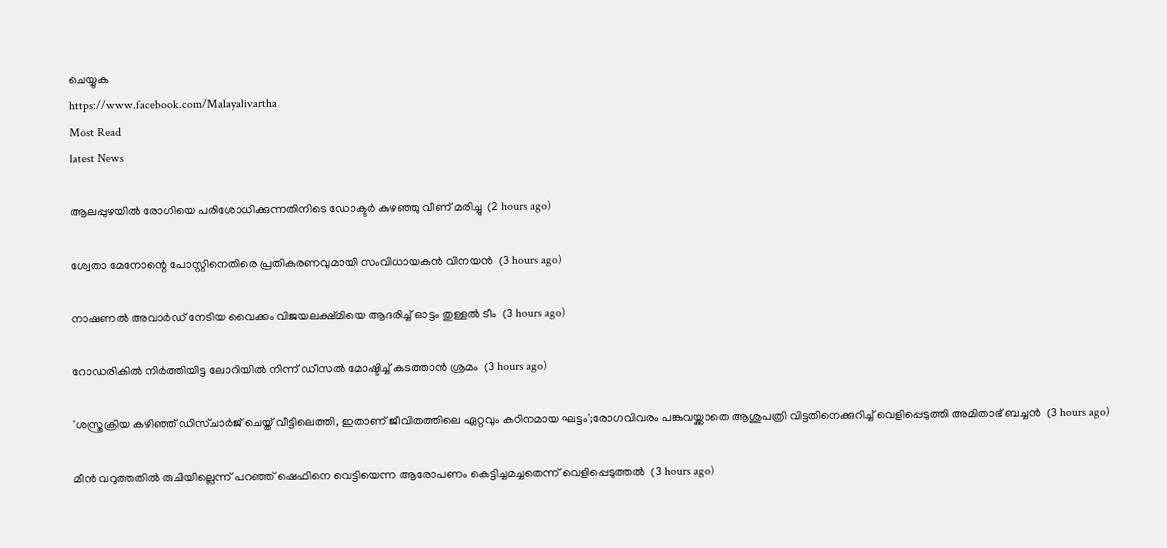ചെയ്യുക
https://www.facebook.com/Malayalivartha
Most Read
latest News

ആലപ്പുഴയില്‍ രോഗിയെ പരിശോധിക്കുന്നതിനിടെ ഡോക്ടര്‍ കുഴഞ്ഞു വീണ് മരിച്ചു  (2 hours ago)

ശ്വേതാ മേനോന്റെ പോസ്റ്റിനെതിരെ പ്രതികരണവുമായി സംവിധായകന്‍ വിനയന്‍  (3 hours ago)

നാഷണല്‍ അവാര്‍ഡ് നേടിയ വൈക്കം വിജയലക്ഷ്മിയെ ആദരിച്ച് ഓട്ടം തുള്ളല്‍ ടീം  (3 hours ago)

റോഡരികില്‍ നിര്‍ത്തിയിട്ട ലോറിയില്‍ നിന്ന് ഡീസല്‍ മോഷ്ടിച്ച് കടത്താന്‍ ശ്രമം  (3 hours ago)

'ശസ്ത്രക്രിയ കഴിഞ്ഞ് ഡിസ്ചാര്‍ജ് ചെയ്ത് വീട്ടിലെത്തി, ഇതാണ് ജീവിതത്തിലെ ഏറ്റവും കഠിനമായ ഘട്ടം';രോഗവിവരം പങ്കുവയ്ക്കാതെ ആശുപത്രി വിട്ടതിനെക്കുറിച്ച് വെളിപ്പെടുത്തി അമിതാഭ് ബച്ചന്‍  (3 hours ago)

മീന്‍ വറുത്തതില്‍ രുചിയില്ലെന്ന് പറഞ്ഞ് ഷെഫിനെ വെട്ടിയെന്ന ആരോപണം കെട്ടിച്ചമച്ചതെന്ന് വെളിപ്പെടുത്തല്‍  (3 hours ago)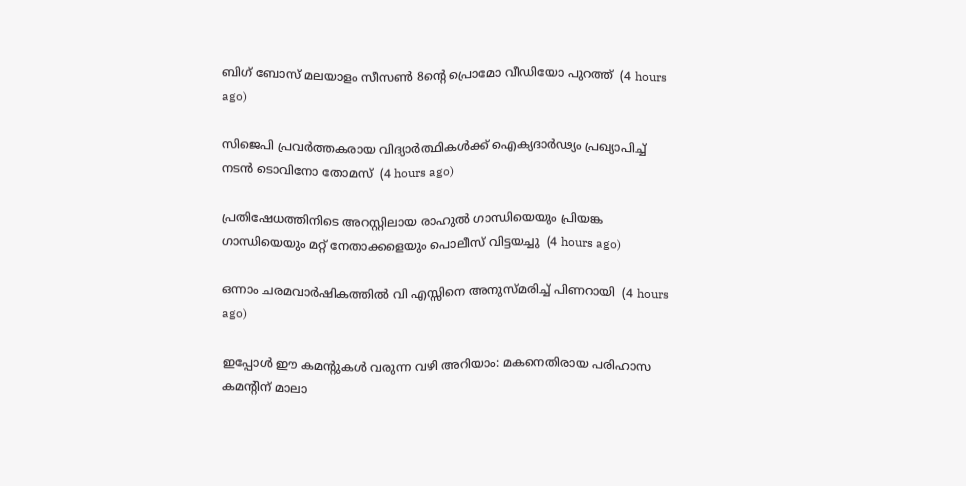ബിഗ് ബോസ് മലയാളം സീസണ്‍ 8ന്റെ പ്രൊമോ വീഡിയോ പുറത്ത്  (4 hours ago)

സിജെപി പ്രവര്‍ത്തകരായ വിദ്യാര്‍ത്ഥികള്‍ക്ക് ഐക്യദാര്‍ഢ്യം പ്രഖ്യാപിച്ച് നടന്‍ ടൊവിനോ തോമസ്  (4 hours ago)

പ്രതിഷേധത്തിനിടെ അറസ്റ്റിലായ രാഹുല്‍ ഗാന്ധിയെയും പ്രിയങ്ക ഗാന്ധിയെയും മറ്റ് നേതാക്കളെയും പൊലീസ് വിട്ടയച്ചു  (4 hours ago)

ഒന്നാം ചരമവാര്‍ഷികത്തില്‍ വി എസ്സിനെ അനുസ്മരിച്ച് പിണറായി  (4 hours ago)

ഇപ്പോള്‍ ഈ കമന്റുകള്‍ വരുന്ന വഴി അറിയാം: മകനെതിരായ പരിഹാസ കമന്റിന് മാലാ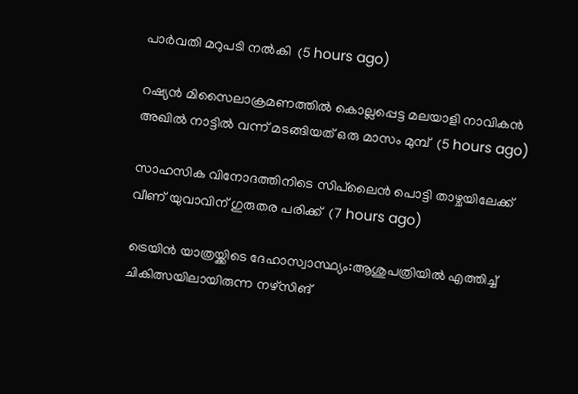പാര്‍വതി മറുപടി നല്‍കി  (5 hours ago)

റഷ്യന്‍ മിസൈലാക്രമണത്തില്‍ കൊല്ലപ്പെട്ട മലയാളി നാവികന്‍ അഖില്‍ നാട്ടില്‍ വന്ന് മടങ്ങിയത് ഒരു മാസം മുമ്പ്  (5 hours ago)

സാഹസിക വിനോദത്തിനിടെ സിപ്‌ലൈന്‍ പൊട്ടി താഴ്ചയിലേക്ക് വീണ് യുവാവിന് ഗുരുതര പരിക്ക്  (7 hours ago)

ട്രെയിന്‍ യാത്രയ്ക്കിടെ ദേഹാസ്വാസ്ഥ്യം:ആശുപത്രിയില്‍ എത്തിച്ച് ചികിത്സയിലായിരുന്ന നഴ്‌സിങ്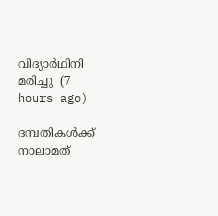വിദ്യാര്‍ഥിനി മരിച്ചു  (7 hours ago)

ദമ്പതികള്‍ക്ക് നാലാമത്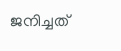ജനിച്ചത്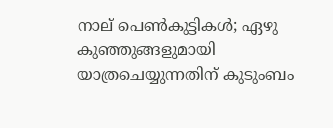നാല് പെണ്‍കുട്ടികള്‍; ഏഴു കുഞ്ഞുങ്ങളുമായി യാത്രചെയ്യുന്നതിന് കുടുംബം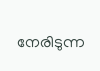നേരിടുന്ന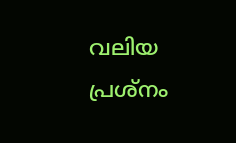വലിയ പ്രശ്‌നം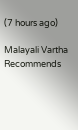(7 hours ago)

Malayali Vartha Recommends